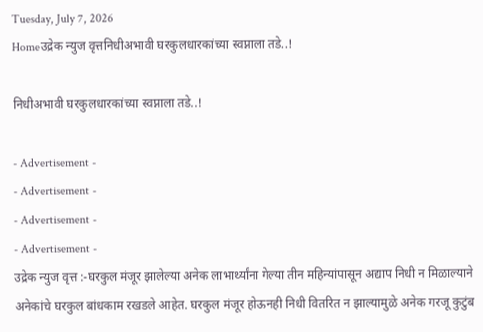Tuesday, July 7, 2026
Homeउद्रेक न्युज वृत्तनिधीअभावी घरकुलधारकांच्या स्वप्नाला तडे..!

निधीअभावी घरकुलधारकांच्या स्वप्नाला तडे..!

- Advertisement -
- Advertisement -
- Advertisement -
- Advertisement -
उद्रेक न्युज वृत्त :-घरकुल मंजूर झालेल्या अनेक लाभार्थ्यांना गेल्या तीन महिन्यांपासून अद्याप निधी न मिळाल्याने अनेकांचे घरकुल बांधकाम रखडले आहेत. घरकुल मंजूर होऊनही निधी वितरित न झाल्यामुळे अनेक गरजू कुटुंब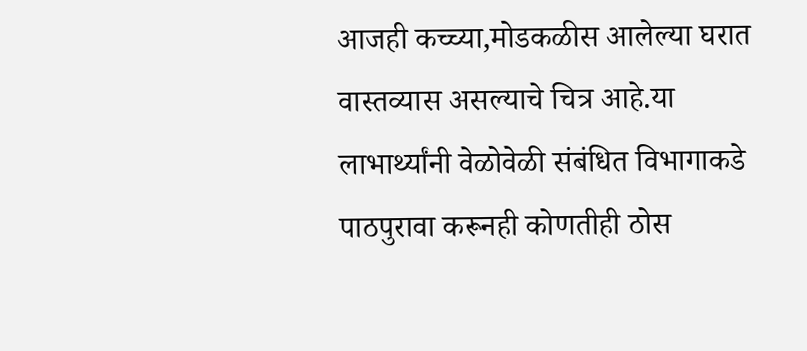आजही कच्च्या,मोडकळीस आलेल्या घरात वास्तव्यास असल्याचे चित्र आहे.या लाभार्थ्यांनी वेळोवेळी संबंधित विभागाकडे पाठपुरावा करूनही कोणतीही ठोस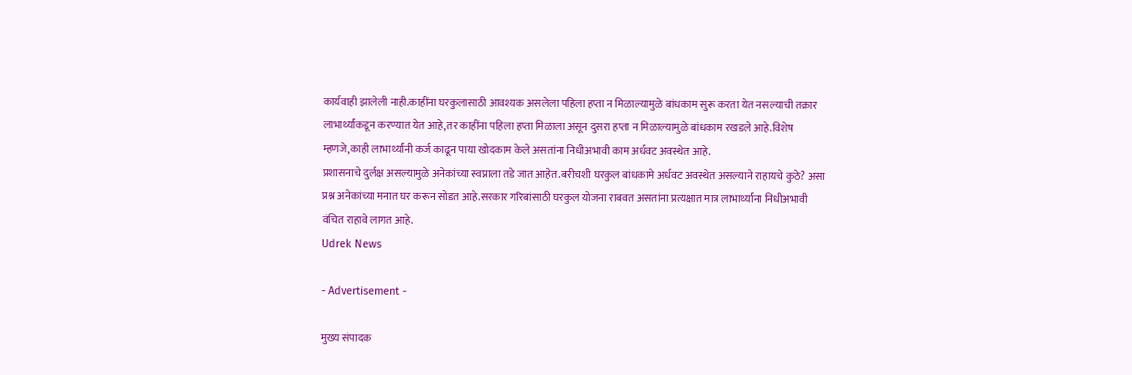कार्यवाही झालेली नाही.काहींना घरकुलासाठी आवश्यक असलेला पहिला हप्ता न मिळाल्यामुळे बांधकाम सुरू करता येत नसल्याची तक्रार लाभार्थ्यांकडून करण्यात येत आहे,तर काहींना पहिला हप्ता मिळाला असून दुसरा हप्ता न मिळाल्यामुळे बांधकाम रखडले आहे.विशेष म्हणजे,काही लाभार्थ्यांनी कर्ज काढून पाया खोदकाम केले असतांना निधीअभावी काम अर्धवट अवस्थेत आहे.
प्रशासनाचे दुर्लक्ष असल्यामुळे अनेकांच्या स्वप्नाला तडे जात आहेत.बरीचशी घरकुल बांधकामे अर्धवट अवस्थेत असल्याने राहायचे कुठे? असा प्रश्न अनेकांच्या मनात घर करून सोडत आहे.सरकार गरिबांसाठी घरकुल योजना राबवत असतांना प्रत्यक्षात मात्र लाभार्थ्यांना निधीअभावी वंचित राहावे लागत आहे.
Udrek News

- Advertisement -

मुख्य संपादक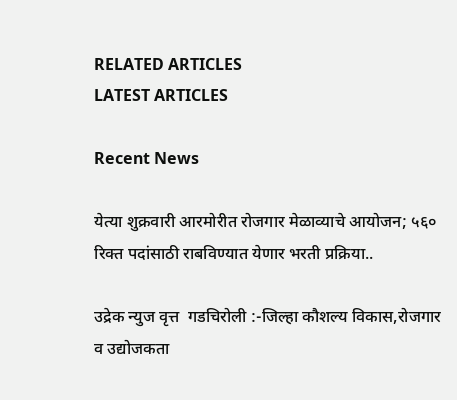RELATED ARTICLES
LATEST ARTICLES

Recent News

येत्या शुक्रवारी आरमोरीत रोजगार मेळाव्याचे आयोजन; ५६० रिक्त पदांसाठी राबविण्यात येणार भरती प्रक्रिया..

उद्रेक न्युज वृत्त  गडचिरोली :-जिल्हा कौशल्य विकास,रोजगार व उद्योजकता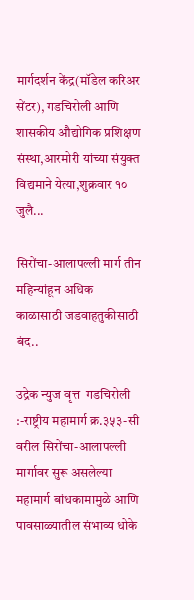मार्गदर्शन केंद्र(मॉडेल करिअर सेंटर), गडचिरोली आणि शासकीय औद्योगिक प्रशिक्षण संस्था,आरमोरी यांच्या संयुक्त विद्यमाने येत्या,शुक्रवार १० जुलै...

सिरोंचा-आलापल्ली मार्ग तीन महिन्यांहून अधिक काळासाठी जडवाहतुकीसाठी बंद..

उद्रेक न्युज वृत्त  गडचिरोली :-राष्ट्रीय महामार्ग क्र.३५३-सी वरील सिरोंचा-आलापल्ली मार्गावर सुरू असलेल्या महामार्ग बांधकामामुळे आणि पावसाळ्यातील संभाव्य धोके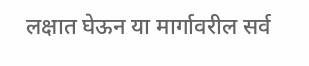लक्षात घेऊन या मार्गावरील सर्व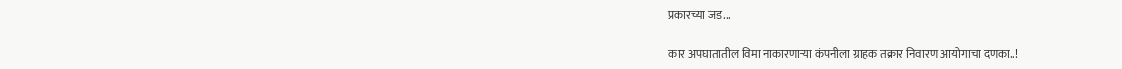प्रकारच्या जड...

कार अपघातातील विमा नाकारणाऱ्या कंपनीला ग्राहक तक्रार निवारण आयोगाचा दणका..!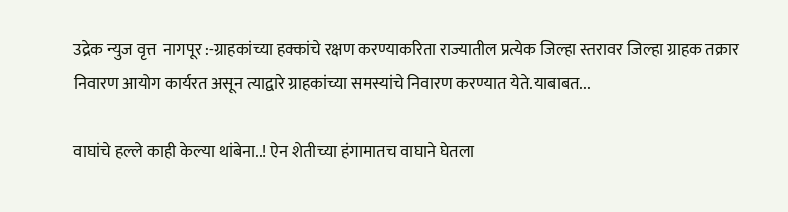उद्रेक न्युज वृत्त  नागपूर :-ग्राहकांच्या हक्कांचे रक्षण करण्याकरिता राज्यातील प्रत्येक जिल्हा स्तरावर जिल्हा ग्राहक तक्रार निवारण आयोग कार्यरत असून त्याद्वारे ग्राहकांच्या समस्यांचे निवारण करण्यात येते.याबाबत...

वाघांचे हल्ले काही केल्या थांबेना..! ऐन शेतीच्या हंगामातच वाघाने घेतला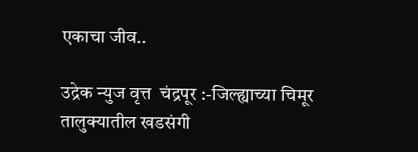एकाचा जीव..

उद्रेक न्युज वृत्त  चंद्रपूर :-जिल्ह्याच्या चिमूर तालुक्यातील खडसंगी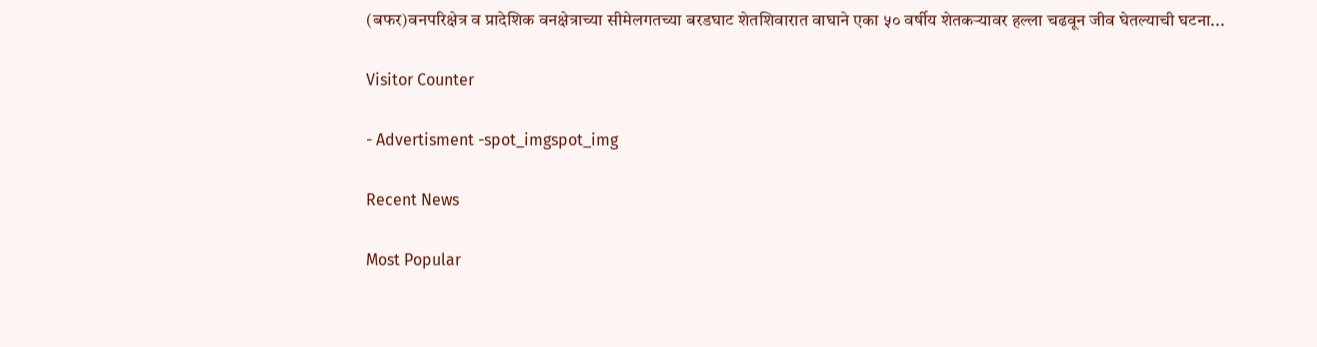(बफर)वनपरिक्षेत्र व प्रादेशिक वनक्षेत्राच्या सीमेलगतच्या बरडघाट शेतशिवारात वाघाने एका ५० वर्षीय शेतकऱ्यावर हल्ला चढवून जीव घेतल्याची घटना...

Visitor Counter

- Advertisment -spot_imgspot_img

Recent News

Most Popular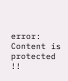error: Content is protected !!